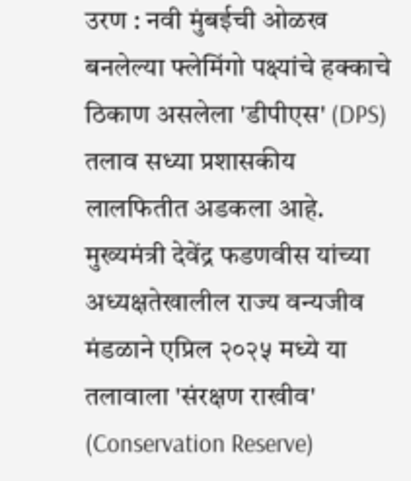उरण : नवी मुंबईची ओळख बनलेल्या फ्लेमिंगो पक्ष्यांचे हक्काचे ठिकाण असलेला 'डीपीएस' (DPS) तलाव सध्या प्रशासकीय लालफितीत अडकला आहे. मुख्यमंत्री देवेंद्र फडणवीस यांच्या अध्यक्षतेखालील राज्य वन्यजीव मंडळाने एप्रिल २०२५ मध्ये या तलावाला 'संरक्षण राखीव' (Conservation Reserve)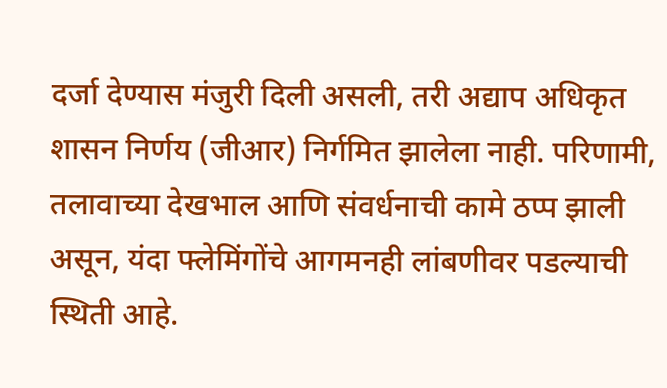दर्जा देण्यास मंजुरी दिली असली, तरी अद्याप अधिकृत शासन निर्णय (जीआर) निर्गमित झालेला नाही. परिणामी, तलावाच्या देखभाल आणि संवर्धनाची कामे ठप्प झाली असून, यंदा फ्लेमिंगोंचे आगमनही लांबणीवर पडल्याची स्थिती आहे.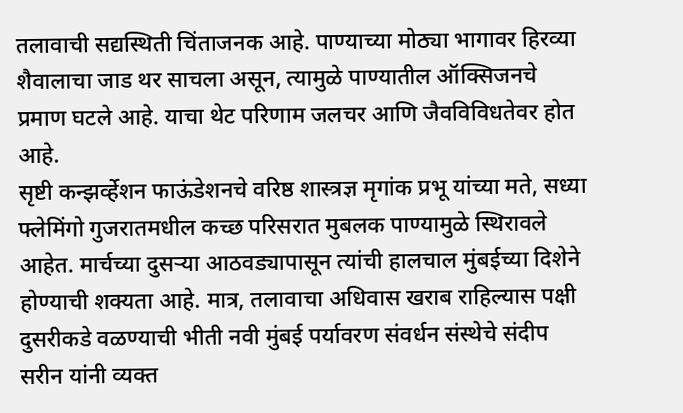तलावाची सद्यस्थिती चिंताजनक आहे. पाण्याच्या मोठ्या भागावर हिरव्या शैवालाचा जाड थर साचला असून, त्यामुळे पाण्यातील ऑक्सिजनचे प्रमाण घटले आहे. याचा थेट परिणाम जलचर आणि जैवविविधतेवर होत आहे.
सृष्टी कन्झर्व्हेशन फाऊंडेशनचे वरिष्ठ शास्त्रज्ञ मृगांक प्रभू यांच्या मते, सध्या फ्लेमिंगो गुजरातमधील कच्छ परिसरात मुबलक पाण्यामुळे स्थिरावले आहेत. मार्चच्या दुसऱ्या आठवड्यापासून त्यांची हालचाल मुंबईच्या दिशेने होण्याची शक्यता आहे. मात्र, तलावाचा अधिवास खराब राहिल्यास पक्षी दुसरीकडे वळण्याची भीती नवी मुंबई पर्यावरण संवर्धन संस्थेचे संदीप सरीन यांनी व्यक्त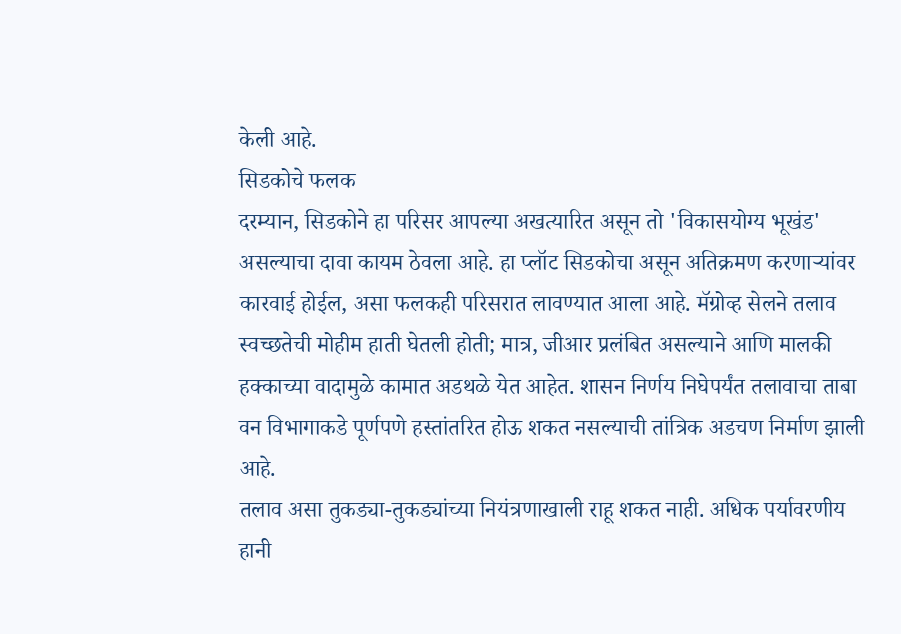केली आहे.
सिडकोचे फलक
दरम्यान, सिडकोने हा परिसर आपल्या अखत्यारित असून तो 'विकासयोग्य भूखंड' असल्याचा दावा कायम ठेवला आहे. हा प्लॉट सिडकोचा असून अतिक्रमण करणाऱ्यांवर कारवाई होईल, असा फलकही परिसरात लावण्यात आला आहे. मॅग्रोव्ह सेलने तलाव स्वच्छतेची मोहीम हाती घेतली होती; मात्र, जीआर प्रलंबित असल्याने आणि मालकी हक्काच्या वादामुळे कामात अडथळे येत आहेत. शासन निर्णय निघेपर्यंत तलावाचा ताबा वन विभागाकडे पूर्णपणे हस्तांतरित होऊ शकत नसल्याची तांत्रिक अडचण निर्माण झाली आहे.
तलाव असा तुकड्या-तुकड्यांच्या नियंत्रणाखाली राहू शकत नाही. अधिक पर्यावरणीय हानी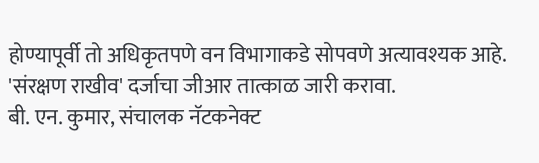होण्यापूर्वी तो अधिकृतपणे वन विभागाकडे सोपवणे अत्यावश्यक आहे. 'संरक्षण राखीव' दर्जाचा जीआर तात्काळ जारी करावा.
बी. एन. कुमार, संचालक नॅटकनेक्ट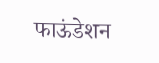फाऊंडेशन